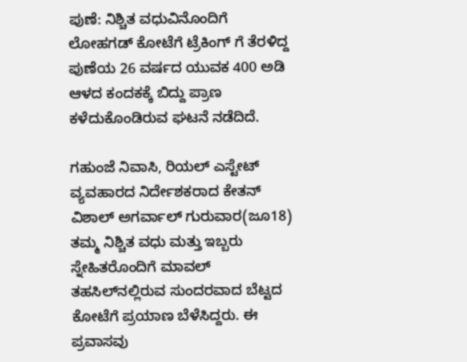ಪುಣೆ: ನಿಶ್ಚಿತ ವಧುವಿನೊಂದಿಗೆ ಲೋಹಗಡ್ ಕೋಟೆಗೆ ಟ್ರೆಕಿಂಗ್ ಗೆ ತೆರಳಿದ್ದ ಪುಣೆಯ 26 ವರ್ಷದ ಯುವಕ 400 ಅಡಿ ಆಳದ ಕಂದಕಕ್ಕೆ ಬಿದ್ದು ಪ್ರಾಣ ಕಳೆದುಕೊಂಡಿರುವ ಘಟನೆ ನಡೆದಿದೆ.

ಗಹುಂಜೆ ನಿವಾಸಿ, ರಿಯಲ್ ಎಸ್ಟೇಟ್ ವ್ಯವಹಾರದ ನಿರ್ದೇಶಕರಾದ ಕೇತನ್ ವಿಶಾಲ್ ಅಗರ್ವಾಲ್ ಗುರುವಾರ(ಜೂ18) ತಮ್ಮ ನಿಶ್ಚಿತ ವಧು ಮತ್ತು ಇಬ್ಬರು ಸ್ನೇಹಿತರೊಂದಿಗೆ ಮಾವಲ್ ತಹಸಿಲ್‌ನಲ್ಲಿರುವ ಸುಂದರವಾದ ಬೆಟ್ಟದ ಕೋಟೆಗೆ ಪ್ರಯಾಣ ಬೆಳೆಸಿದ್ದರು. ಈ ಪ್ರವಾಸವು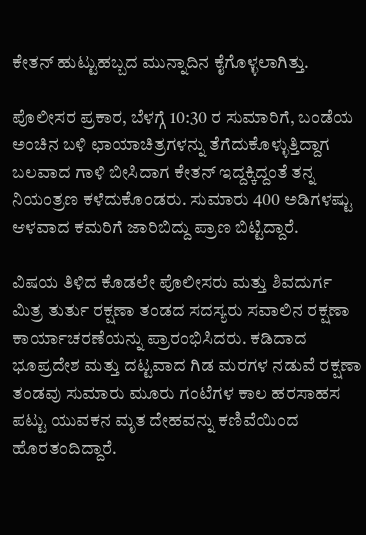ಕೇತನ್ ಹುಟ್ಟುಹಬ್ಬದ ಮುನ್ನಾದಿನ ಕೈಗೊಳ್ಳಲಾಗಿತ್ತು.

ಪೊಲೀಸರ ಪ್ರಕಾರ, ಬೆಳಗ್ಗೆ 10:30 ರ ಸುಮಾರಿಗೆ, ಬಂಡೆಯ ಅಂಚಿನ ಬಳಿ ಛಾಯಾಚಿತ್ರಗಳನ್ನು ತೆಗೆದುಕೊಳ್ಳುತ್ತಿದ್ದಾಗ ಬಲವಾದ ಗಾಳಿ ಬೀಸಿದಾಗ ಕೇತನ್ ಇದ್ದಕ್ಕಿದ್ದಂತೆ ತನ್ನ ನಿಯಂತ್ರಣ ಕಳೆದುಕೊಂಡರು. ಸುಮಾರು 400 ಅಡಿಗಳಷ್ಟು ಆಳವಾದ ಕಮರಿಗೆ ಜಾರಿಬಿದ್ದು ಪ್ರಾಣ ಬಿಟ್ಟಿದ್ದಾರೆ.

ವಿಷಯ ತಿಳಿದ ಕೊಡಲೇ ಪೊಲೀಸರು ಮತ್ತು ಶಿವದುರ್ಗ ಮಿತ್ರ ತುರ್ತು ರಕ್ಷಣಾ ತಂಡದ ಸದಸ್ಯರು ಸವಾಲಿನ ರಕ್ಷಣಾ ಕಾರ್ಯಾಚರಣೆಯನ್ನು ಪ್ರಾರಂಭಿಸಿದರು. ಕಡಿದಾದ ಭೂಪ್ರದೇಶ ಮತ್ತು ದಟ್ಟವಾದ ಗಿಡ ಮರಗಳ ನಡುವೆ ರಕ್ಷಣಾ ತಂಡವು ಸುಮಾರು ಮೂರು ಗಂಟೆಗಳ ಕಾಲ ಹರಸಾಹಸ ಪಟ್ಟು ಯುವಕನ ಮೃತ ದೇಹವನ್ನು ಕಣಿವೆಯಿಂದ ಹೊರತಂದಿದ್ದಾರೆ.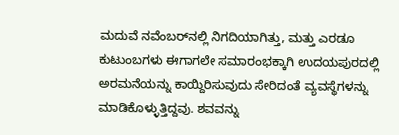ಮದುವೆ ನವೆಂಬರ್‌ನಲ್ಲಿ ನಿಗದಿಯಾಗಿತ್ತು, ಮತ್ತು ಎರಡೂ ಕುಟುಂಬಗಳು ಈಗಾಗಲೇ ಸಮಾರಂಭಕ್ಕಾಗಿ ಉದಯಪುರದಲ್ಲಿ ಅರಮನೆಯನ್ನು ಕಾಯ್ದಿರಿಸುವುದು ಸೇರಿದಂತೆ ವ್ಯವಸ್ಥೆಗಳನ್ನು ಮಾಡಿಕೊಳ್ಳುತ್ತಿದ್ದವು. ಶವವನ್ನು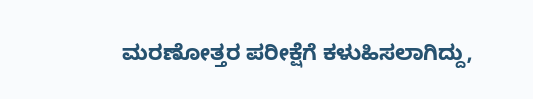ಮರಣೋತ್ತರ ಪರೀಕ್ಷೆಗೆ ಕಳುಹಿಸಲಾಗಿದ್ದು,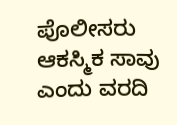ಪೊಲೀಸರು ಆಕಸ್ಮಿಕ ಸಾವು ಎಂದು ವರದಿ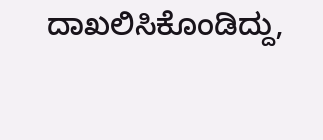ದಾಖಲಿಸಿಕೊಂಡಿದ್ದು,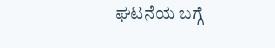ಘಟನೆಯ ಬಗ್ಗೆ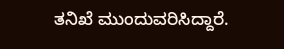ತನಿಖೆ ಮುಂದುವರಿಸಿದ್ದಾರೆ.